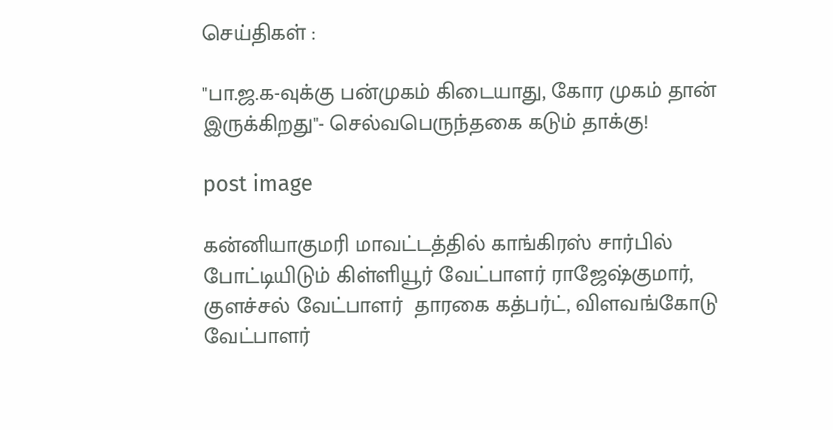செய்திகள் :

"பா.ஜ.க-வுக்கு பன்முகம் கிடையாது, கோர முகம் தான் இருக்கிறது"- செல்வபெருந்தகை கடும் தாக்கு!

post image

கன்னியாகுமரி மாவட்டத்தில் காங்கிரஸ் சார்பில் போட்டியிடும் கிள்ளியூர் வேட்பாளர் ராஜேஷ்குமார், குளச்சல் வேட்பாளர்  தாரகை கத்பர்ட், விளவங்கோடு வேட்பாளர்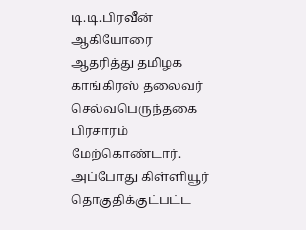டி.டி.பிரவீன் ஆகியோரை ஆதரித்து தமிழக காங்கிரஸ் தலைவர் செல்வபெருந்தகை பிரசாரம் மேற்கொண்டார். அப்போது கிள்ளியூர் தொகுதிக்குட்பட்ட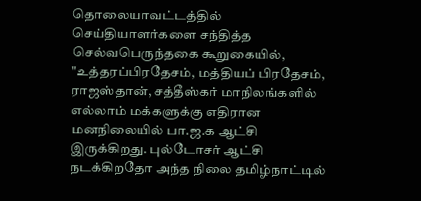தொலையாவட்டத்தில் செய்தியாளர்களை சந்தித்த செல்வபெருந்தகை கூறுகையில், "உத்தரப்பிரதேசம், மத்தியப் பிரதேசம், ராஜஸ்தான், சத்தீஸ்கர் மாநிலங்களில் எல்லாம் மக்களுக்கு எதிரான மனநிலையில் பா.ஜ.க ஆட்சி இருக்கிறது. புல்டோசர் ஆட்சி நடக்கிறதோ அந்த நிலை தமிழ்நாட்டில்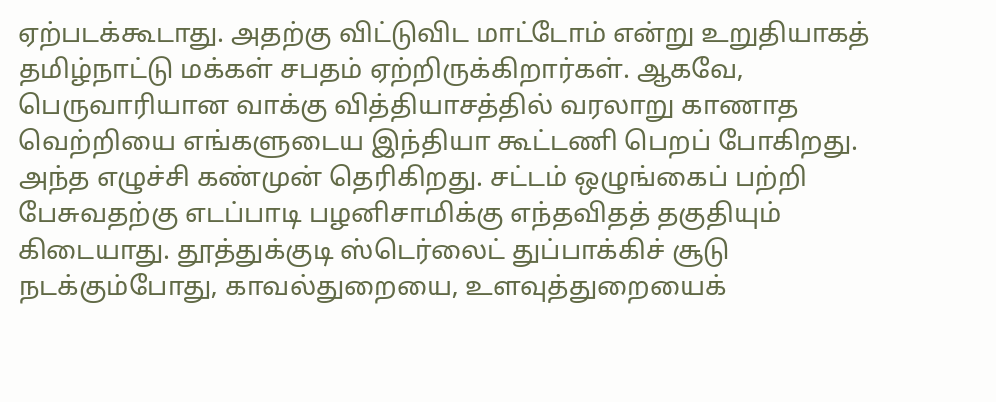ஏற்படக்கூடாது. அதற்கு விட்டுவிட மாட்டோம் என்று உறுதியாகத் தமிழ்நாட்டு மக்கள் சபதம் ஏற்றிருக்கிறார்கள். ஆகவே, பெருவாரியான வாக்கு வித்தியாசத்தில் வரலாறு காணாத வெற்றியை எங்களுடைய இந்தியா கூட்டணி பெறப் போகிறது. அந்த எழுச்சி கண்முன் தெரிகிறது. சட்டம் ஒழுங்கைப் பற்றி பேசுவதற்கு எடப்பாடி பழனிசாமிக்கு எந்தவிதத் தகுதியும் கிடையாது. தூத்துக்குடி ஸ்டெர்லைட் துப்பாக்கிச் சூடு நடக்கும்போது, காவல்துறையை, உளவுத்துறையைக்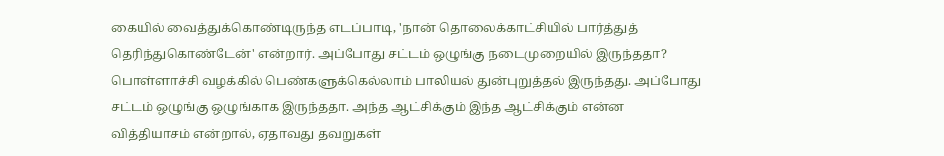கையில் வைத்துக்கொண்டிருந்த எடப்பாடி, 'நான் தொலைக்காட்சியில் பார்த்துத் தெரிந்துகொண்டேன்' என்றார். அப்போது சட்டம் ஒழுங்கு நடைமுறையில் இருந்ததா? பொள்ளாச்சி வழக்கில் பெண்களுக்கெல்லாம் பாலியல் துன்புறுத்தல் இருந்தது. அப்போது சட்டம் ஒழுங்கு ஒழுங்காக இருந்ததா. அந்த ஆட்சிக்கும் இந்த ஆட்சிக்கும் என்ன வித்தியாசம் என்றால், ஏதாவது தவறுகள்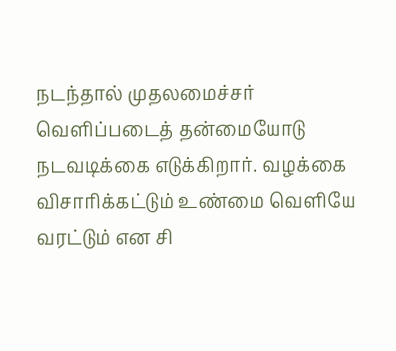நடந்தால் முதலமைச்சர் வெளிப்படைத் தன்மையோடு நடவடிக்கை எடுக்கிறார். வழக்கை விசாரிக்கட்டும் உண்மை வெளியே வரட்டும் என சி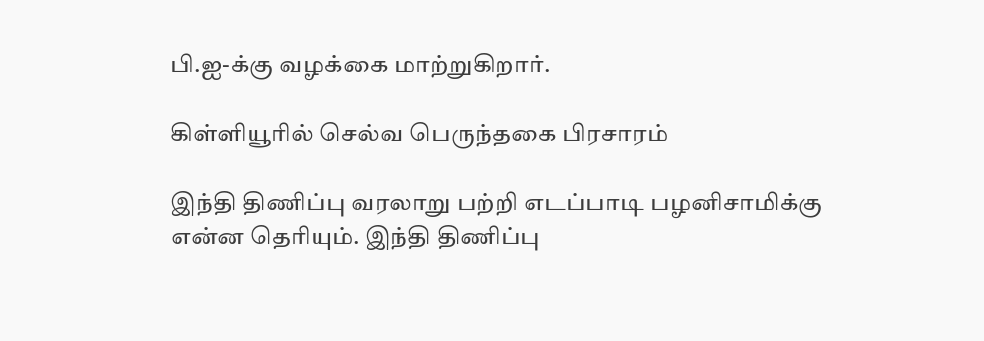பி.ஐ-க்கு வழக்கை மாற்றுகிறார்.

கிள்ளியூரில் செல்வ பெருந்தகை பிரசாரம்

இந்தி திணிப்பு வரலாறு பற்றி எடப்பாடி பழனிசாமிக்கு என்ன தெரியும். இந்தி திணிப்பு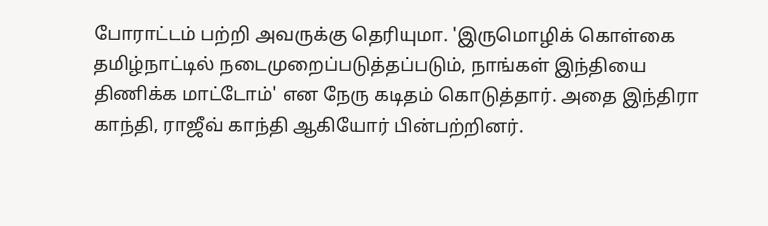போராட்டம் பற்றி அவருக்கு தெரியுமா. 'இருமொழிக் கொள்கை தமிழ்நாட்டில் நடைமுறைப்படுத்தப்படும், நாங்கள் இந்தியை திணிக்க மாட்டோம்' என நேரு கடிதம் கொடுத்தார். அதை இந்திரா காந்தி, ராஜீவ் காந்தி ஆகியோர் பின்பற்றினர்.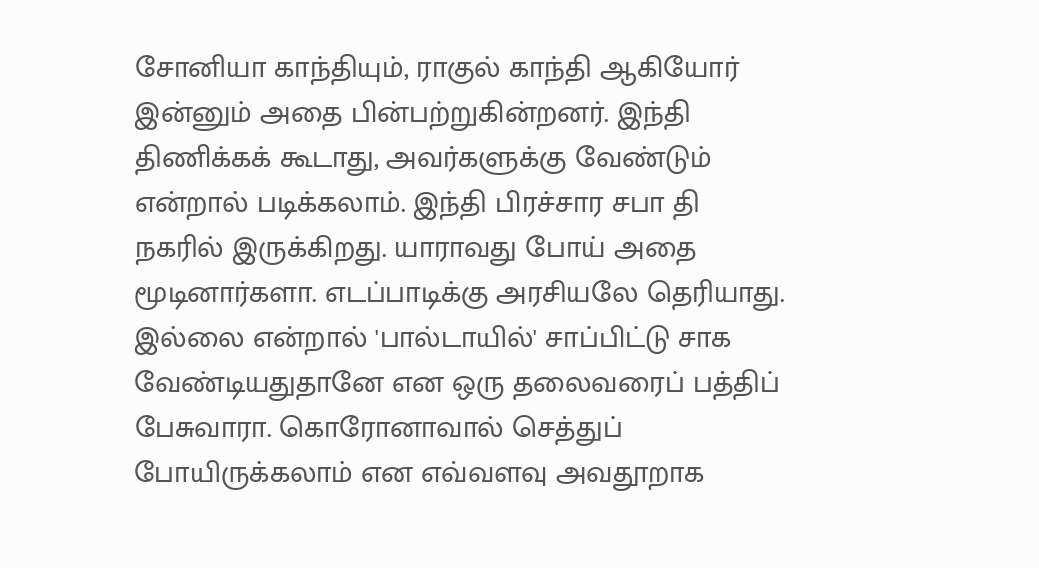சோனியா காந்தியும், ராகுல் காந்தி ஆகியோர் இன்னும் அதை பின்பற்றுகின்றனர். இந்தி திணிக்கக் கூடாது, அவர்களுக்கு வேண்டும் என்றால் படிக்கலாம். இந்தி பிரச்சார சபா தி நகரில் இருக்கிறது. யாராவது போய் அதை மூடினார்களா. எடப்பாடிக்கு அரசியலே தெரியாது. இல்லை என்றால் 'பால்டாயில்' சாப்பிட்டு சாக வேண்டியதுதானே என ஒரு தலைவரைப் பத்திப் பேசுவாரா. கொரோனாவால் செத்துப் போயிருக்கலாம் என எவ்வளவு அவதூறாக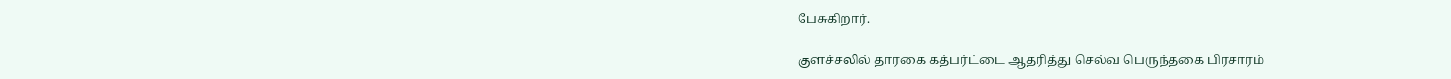பேசுகிறார்.

குளச்சலில் தாரகை கத்பர்ட்டை ஆதரித்து செல்வ பெருந்தகை பிரசாரம்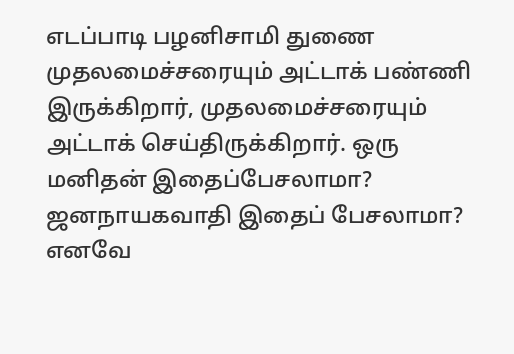எடப்பாடி பழனிசாமி துணை முதலமைச்சரையும் அட்டாக் பண்ணி இருக்கிறார், முதலமைச்சரையும் அட்டாக் செய்திருக்கிறார். ஒரு மனிதன் இதைப்பேசலாமா? ஜனநாயகவாதி இதைப் பேசலாமா? எனவே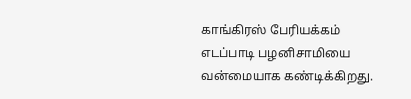காங்கிரஸ் பேரியக்கம் எடப்பாடி பழனிசாமியை வன்மையாக கண்டிக்கிறது.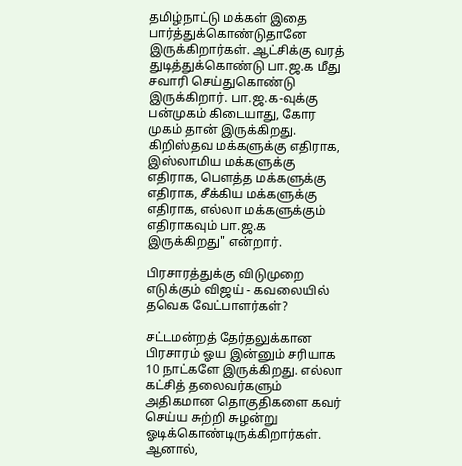தமிழ்நாட்டு மக்கள் இதை பார்த்துக்கொண்டுதானே இருக்கிறார்கள். ஆட்சிக்கு வரத் துடித்துக்கொண்டு பா.ஜ.க மீது சவாரி செய்துகொண்டு இருக்கிறார். பா.ஜ.க-வுக்கு பன்முகம் கிடையாது, கோர முகம் தான் இருக்கிறது. கிறிஸ்தவ மக்களுக்கு எதிராக, இஸ்லாமிய மக்களுக்கு எதிராக, பௌத்த மக்களுக்கு எதிராக, சீக்கிய மக்களுக்கு எதிராக, எல்லா மக்களுக்கும் எதிராகவும் பா.ஜ.க இருக்கிறது" என்றார்.

பிரசாரத்துக்கு விடுமுறை எடுக்கும் விஜய் - கவலையில் தவெக வேட்பாளர்கள்?

சட்டமன்றத் தேர்தலுக்கான பிரசாரம் ஓய இன்னும் சரியாக 10 நாட்களே இருக்கிறது. எல்லா கட்சித் தலைவர்களும் அதிகமான தொகுதிகளை கவர் செய்ய சுற்றி சுழன்று ஓடிக்கொண்டிருக்கிறார்கள். ஆனால்,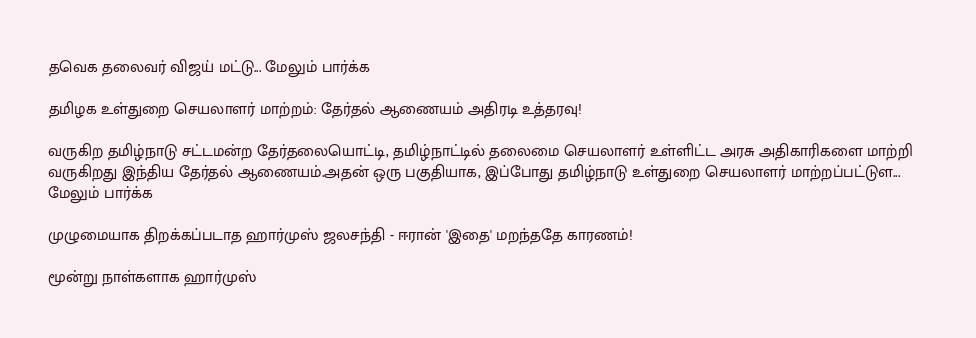தவெக தலைவர் விஜய் மட்டு... மேலும் பார்க்க

தமிழக உள்துறை செயலாளர் மாற்றம்: தேர்தல் ஆணையம் அதிரடி உத்தரவு!

வருகிற தமிழ்நாடு சட்டமன்ற தேர்தலையொட்டி, தமிழ்நாட்டில் தலைமை செயலாளர் உள்ளிட்ட அரசு அதிகாரிகளை மாற்றி வருகிறது இந்திய தேர்தல் ஆணையம்.அதன் ஒரு பகுதியாக, இப்போது தமிழ்நாடு உள்துறை செயலாளர் மாற்றப்பட்டுள... மேலும் பார்க்க

முழுமையாக திறக்கப்படாத ஹார்முஸ் ஜலசந்தி - ஈரான் 'இதை' மறந்ததே காரணம்!

மூன்று நாள்களாக ஹார்முஸ்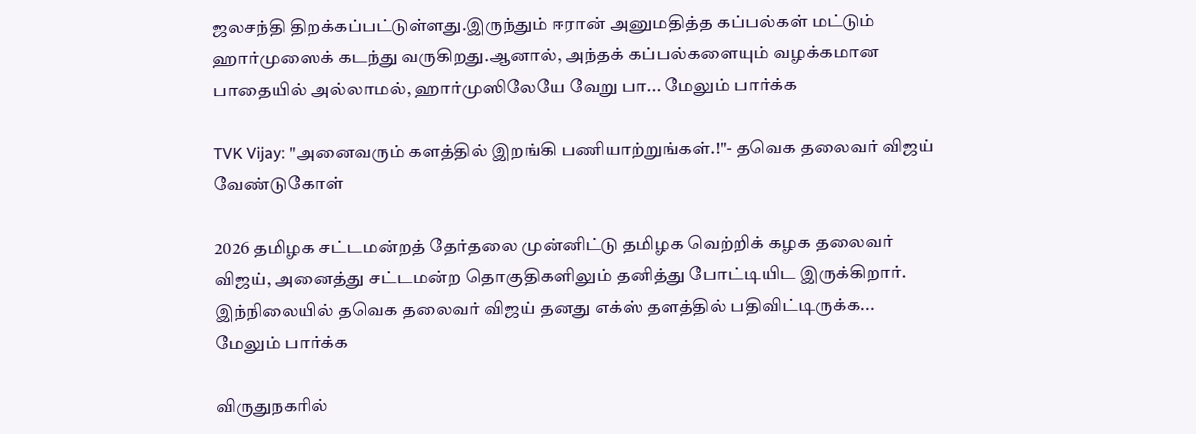ஜலசந்தி திறக்கப்பட்டுள்ளது.இருந்தும் ஈரான் அனுமதித்த கப்பல்கள் மட்டும் ஹார்முஸைக் கடந்து வருகிறது‌.ஆனால், அந்தக் கப்பல்களையும் வழக்கமான பாதையில் அல்லாமல், ஹார்முஸிலேயே வேறு பா... மேலும் பார்க்க

TVK Vijay: "அனைவரும் களத்தில் இறங்கி பணியாற்றுங்கள்.!"- தவெக தலைவர் விஜய் வேண்டுகோள்

2026 தமிழக சட்டமன்றத் தேர்தலை முன்னிட்டு தமிழக வெற்றிக் கழக தலைவர் விஜய், அனைத்து சட்டமன்ற தொகுதிகளிலும் தனித்து போட்டியிட இருக்கிறார். இந்நிலையில் தவெக தலைவர் விஜய் தனது எக்ஸ் தளத்தில் பதிவிட்டிருக்க... மேலும் பார்க்க

விருதுநகரில்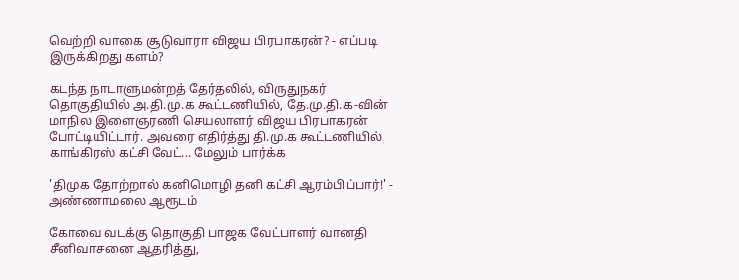வெற்றி வாகை சூடுவாரா விஜய பிரபாகரன்? - எப்படி இருக்கிறது களம்?

கடந்த நாடாளுமன்றத் தேர்தலில், விருதுநகர் தொகுதியில் அ.தி.மு.க கூட்டணியில், தே.மு.தி.க-வின் மாநில இளைஞரணி செயலாளர் விஜய பிரபாகரன் போட்டியிட்டார். அவரை எதிர்த்து தி.மு.க கூட்டணியில் காங்கிரஸ் கட்சி வேட்... மேலும் பார்க்க

'திமுக தோற்றால் கனிமொழி தனி கட்சி ஆரம்பிப்பார்!' - அண்ணாமலை ஆரூடம்

கோவை வடக்கு தொகுதி பாஜக வேட்பாளர் வானதி சீனிவாசனை ஆதரித்து,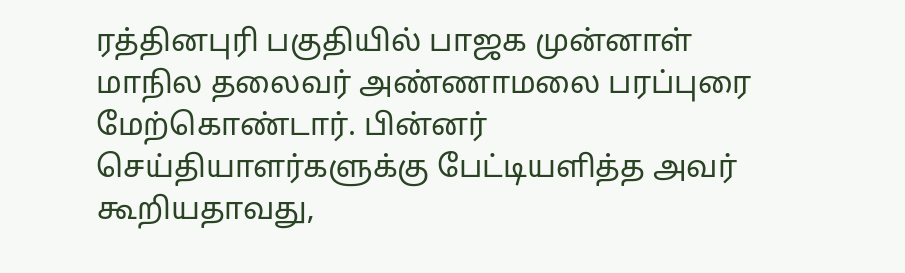ரத்தினபுரி பகுதியில் பாஜக முன்னாள் மாநில தலைவர் அண்ணாமலை பரப்புரை மேற்கொண்டார். பின்னர் செய்தியாளர்களுக்கு பேட்டியளித்த அவர் கூறியதாவது,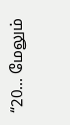“20... மேலும்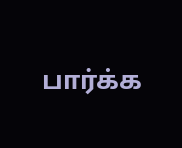பார்க்க